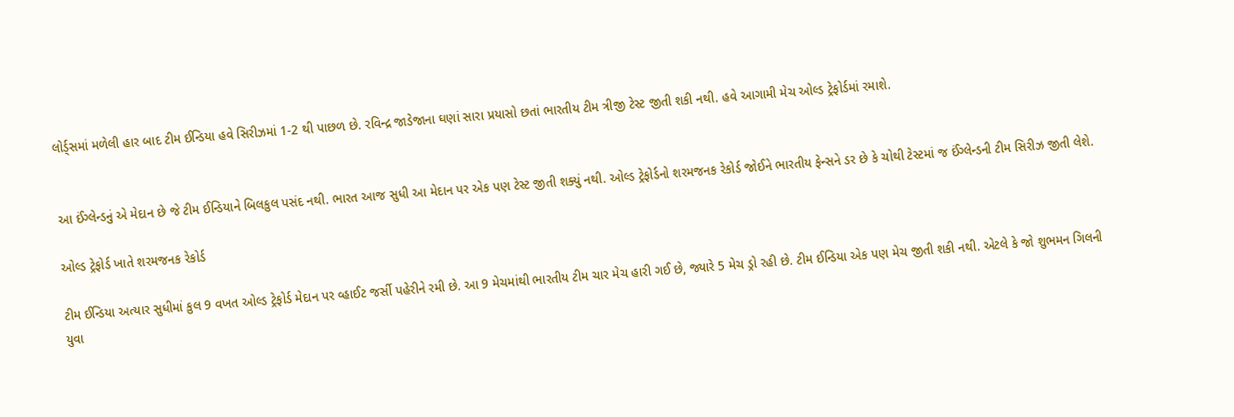લોર્ડ્સમાં મળેલી હાર બાદ ટીમ ઈન્ડિયા હવે સિરીઝમાં 1-2 થી પાછળ છે. રવિન્દ્ર જાડેજાના ઘણાં સારા પ્રયાસો છતાં ભારતીય ટીમ ત્રીજી ટેસ્ટ જીતી શકી નથી. હવે આગામી મેચ ઓલ્ડ ટ્રેફોર્ડમાં રમાશે.


આ ઈંગ્લેન્ડનું એ મેદાન છે જે ટીમ ઈન્ડિયાને બિલકુલ પસંદ નથી. ભારત આજ સુધી આ મેદાન પર એક પણ ટેસ્ટ જીતી શક્યું નથી. ઓલ્ડ ટ્રેફોર્ડનો શરમજનક રેકોર્ડ જોઈને ભારતીય ફેન્સને ડર છે કે ચોથી ટેસ્ટમાં જ ઈંગ્લેન્ડની ટીમ સિરીઝ જીતી લેશે.

ઓલ્ડ ટ્રેફોર્ડ ખાતે શરમજનક રેકોર્ડ

ટીમ ઈન્ડિયા અત્યાર સુધીમાં કુલ 9 વખત ઓલ્ડ ટ્રેફોર્ડ મેદાન પર વ્હાઈટ જર્સી પહેરીને રમી છે. આ 9 મેચમાંથી ભારતીય ટીમ ચાર મેચ હારી ગઈ છે, જ્યારે 5 મેચ ડ્રો રહી છે. ટીમ ઈન્ડિયા એક પણ મેચ જીતી શકી નથી. એટલે કે જો શુભમન ગિલની યુવા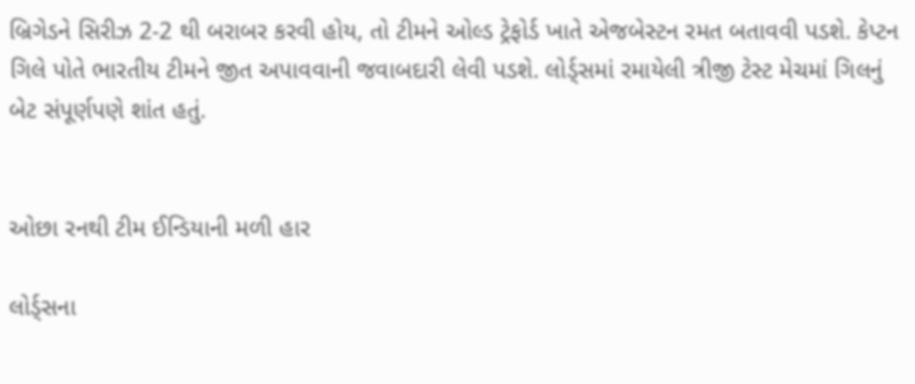બ્રિગેડને સિરીઝ 2-2 થી બરાબર કરવી હોય, તો ટીમને ઓલ્ડ ટ્રેફોર્ડ ખાતે એજબેસ્ટન રમત બતાવવી પડશે. કેપ્ટન ગિલે પોતે ભારતીય ટીમને જીત અપાવવાની જવાબદારી લેવી પડશે. લોર્ડ્સમાં રમાયેલી ત્રીજી ટેસ્ટ મેચમાં ગિલનું બેટ સંપૂર્ણપણે શાંત હતું.


ઓછા રનથી ટીમ ઈન્ડિયાની મળી હાર

લોર્ડ્સના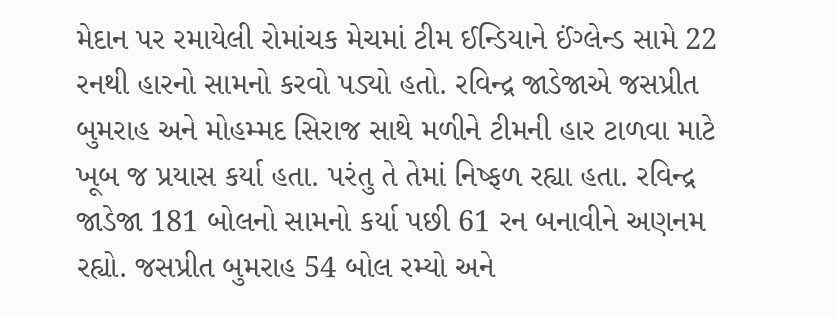મેદાન પર રમાયેલી રોમાંચક મેચમાં ટીમ ઈન્ડિયાને ઈંગ્લેન્ડ સામે 22 રનથી હારનો સામનો કરવો પડ્યો હતો. રવિન્દ્ર જાડેજાએ જસપ્રીત બુમરાહ અને મોહમ્મદ સિરાજ સાથે મળીને ટીમની હાર ટાળવા માટે ખૂબ જ પ્રયાસ કર્યા હતા. પરંતુ તે તેમાં નિષ્ફળ રહ્યા હતા. રવિન્દ્ર જાડેજા 181 બોલનો સામનો કર્યા પછી 61 રન બનાવીને અણનમ રહ્યો. જસપ્રીત બુમરાહ 54 બોલ રમ્યો અને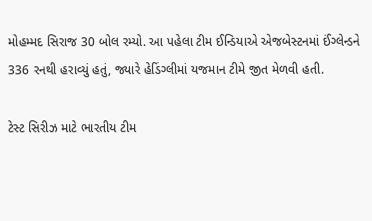મોહમ્મદ સિરાજ 30 બોલ રમ્યો. આ પહેલા ટીમ ઈન્ડિયાએ એજબેસ્ટનમાં ઈંગ્લેન્ડને 336 રનથી હરાવ્યું હતું, જ્યારે હેડિંગ્લીમાં યજમાન ટીમે જીત મેળવી હતી.

ટેસ્ટ સિરીઝ માટે ભારતીય ટીમ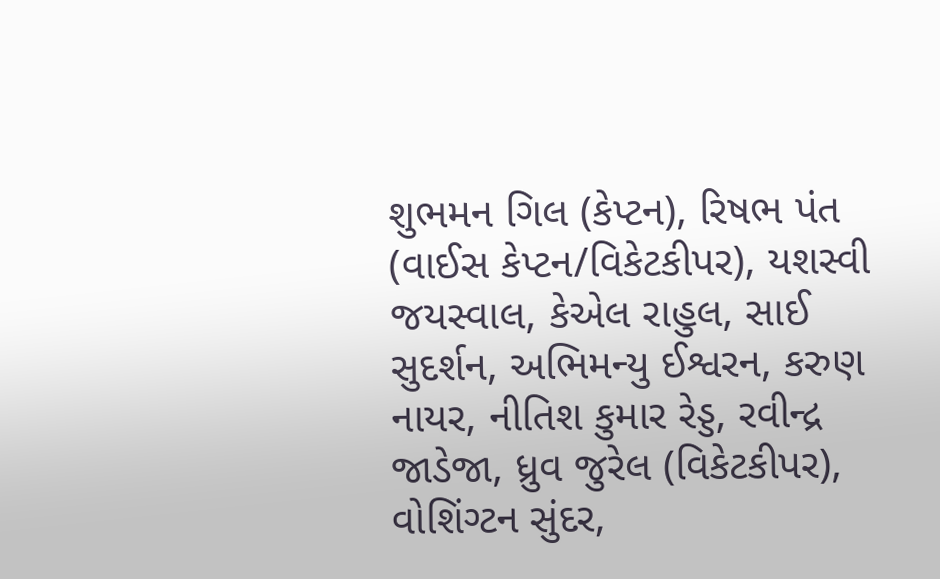શુભમન ગિલ (કેપ્ટન), રિષભ પંત (વાઈસ કેપ્ટન/વિકેટકીપર), યશસ્વી જયસ્વાલ, કેએલ રાહુલ, સાઈ સુદર્શન, અભિમન્યુ ઈશ્વરન, કરુણ નાયર, નીતિશ કુમાર રેડ્ડ, રવીન્દ્ર જાડેજા, ધ્રુવ જુરેલ (વિકેટકીપર), વોશિંગ્ટન સુંદર,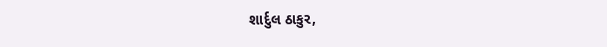શાર્દુલ ઠાકુર,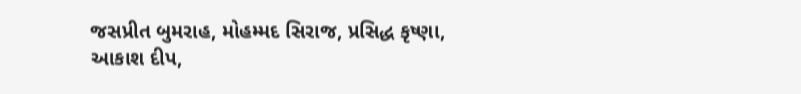જસપ્રીત બુમરાહ, મોહમ્મદ સિરાજ, પ્રસિદ્ધ કૃષ્ણા, આકાશ દીપ,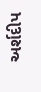અર્શદીપ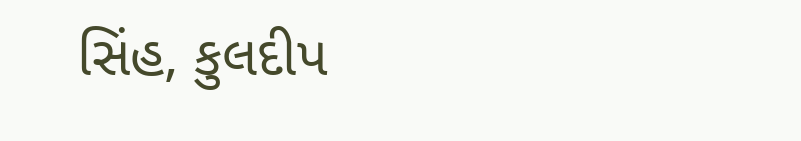સિંહ, કુલદીપ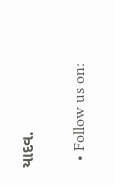યાદવ.

  • Follow us on: